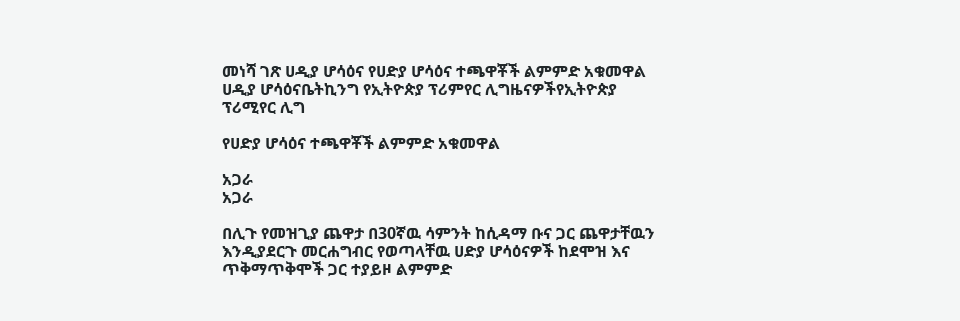መነሻ ገጽ ሀዲያ ሆሳዕና የሀድያ ሆሳዕና ተጫዋቾች ልምምድ አቁመዋል
ሀዲያ ሆሳዕናቤትኪንግ የኢትዮጵያ ፕሪምየር ሊግዜናዎችየኢትዮጵያ ፕሪሚየር ሊግ

የሀድያ ሆሳዕና ተጫዋቾች ልምምድ አቁመዋል

አጋራ
አጋራ

በሊጉ የመዝጊያ ጨዋታ በ30ኛዉ ሳምንት ከሲዳማ ቡና ጋር ጨዋታቸዉን እንዲያደርጉ መርሐግብር የወጣላቸዉ ሀድያ ሆሳዕናዎች ከደሞዝ እና ጥቅማጥቅሞች ጋር ተያይዞ ልምምድ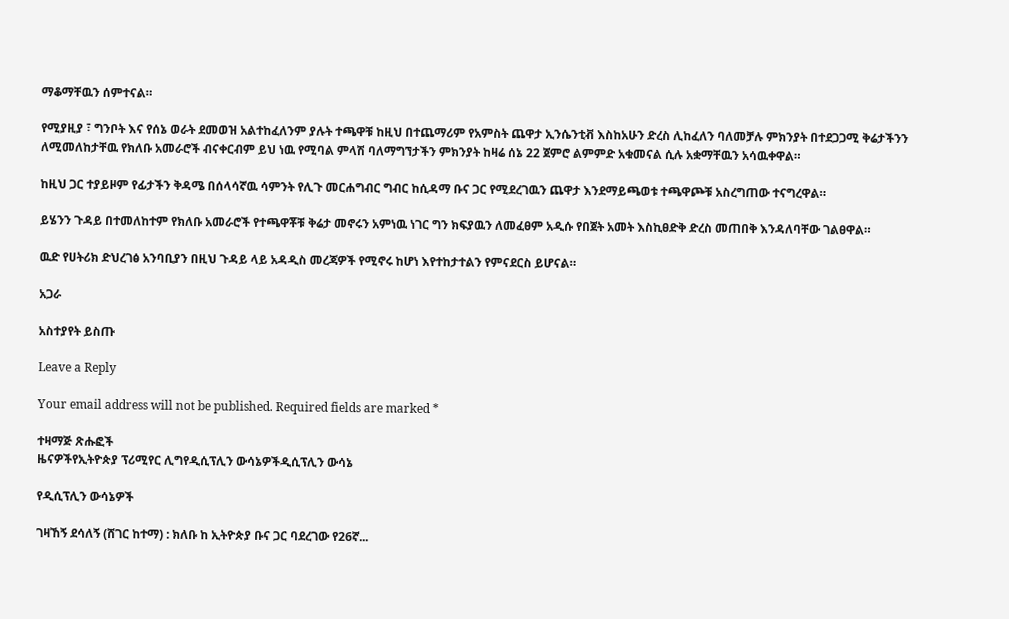ማቆማቸዉን ሰምተናል።

የሚያዚያ ፣ ግንቦት እና የሰኔ ወራት ደመወዝ አልተከፈለንም ያሉት ተጫዋቹ ከዚህ በተጨማሪም የአምስት ጨዋታ ኢንሴንቲቭ እስከአሁን ድረስ ሊከፈለን ባለመቻሉ ምክንያት በተደጋጋሚ ቅሬታችንን ለሚመለከታቸዉ የክለቡ አመራሮች ብናቀርብም ይህ ነዉ የሚባል ምላሽ ባለማግኘታችን ምክንያት ከዛሬ ሰኔ 22 ጀምሮ ልምምድ አቁመናል ሲሉ አቋማቸዉን አሳዉቀዋል።

ከዚህ ጋር ተያይዞም የፊታችን ቅዳሜ በሰላሳኛዉ ሳምንት የሊጉ መርሐግብር ግብር ከሲዳማ ቡና ጋር የሚደረገዉን ጨዋታ እንደማይጫወቱ ተጫዋጮቹ አስረግጠው ተናግረዋል።

ይሄንን ጉዳይ በተመለከተም የክለቡ አመራሮች የተጫዋቾቹ ቅሬታ መኖሩን አምነዉ ነገር ግን ክፍያዉን ለመፈፀም አዲሱ የበጀት አመት እስኪፀድቅ ድረስ መጠበቅ እንዳለባቸው ገልፀዋል።

ዉድ የሀትሪክ ድህረገፅ አንባቢያን በዚህ ጉዳይ ላይ አዳዲስ መረጃዎች የሚኖሩ ከሆነ እየተከታተልን የምናደርስ ይሆናል።

አጋራ

አስተያየት ይስጡ

Leave a Reply

Your email address will not be published. Required fields are marked *

ተዛማጅ ጽሑፎች
ዜናዎችየኢትዮጵያ ፕሪሚየር ሊግየዲሲፕሊን ውሳኔዎችዲሲፕሊን ውሳኔ

የዲሲፕሊን ውሳኔዎች

ገዛኸኝ ደሳለኝ (ሸገር ከተማ) : ክለቡ ከ ኢትዮጵያ ቡና ጋር ባደረገው የ26ኛ...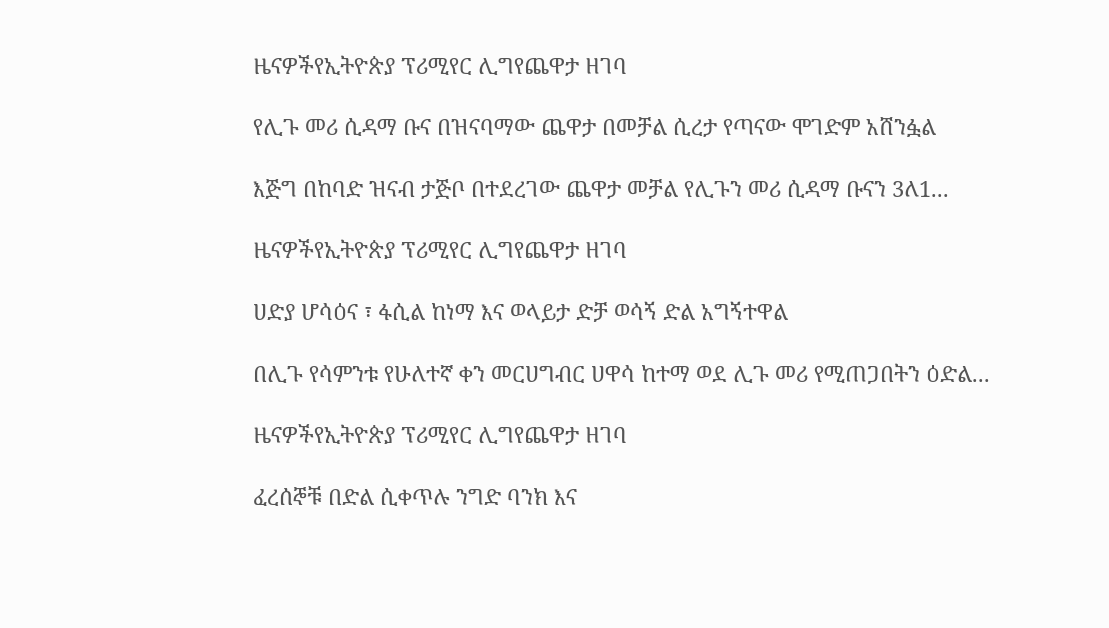ዜናዎችየኢትዮጵያ ፕሪሚየር ሊግየጨዋታ ዘገባ

የሊጉ መሪ ሲዳማ ቡና በዝናባማው ጨዋታ በመቻል ሲረታ የጣናው ሞገድም አሸንፏል

እጅግ በከባድ ዝናብ ታጅቦ በተደረገው ጨዋታ መቻል የሊጉን መሪ ሲዳማ ቡናን 3ለ1...

ዜናዎችየኢትዮጵያ ፕሪሚየር ሊግየጨዋታ ዘገባ

ሀድያ ሆሳዕና ፣ ፋሲል ከነማ እና ወላይታ ድቻ ወሳኝ ድል አግኝተዋል

በሊጉ የሳምንቱ የሁለተኛ ቀን መርሀግብር ሀዋሳ ከተማ ወደ ሊጉ መሪ የሚጠጋበትን ዕድል...

ዜናዎችየኢትዮጵያ ፕሪሚየር ሊግየጨዋታ ዘገባ

ፈረሰኞቹ በድል ሲቀጥሉ ንግድ ባንክ እና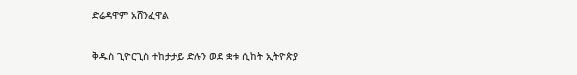ድሬዳዋም አሸንፈዋል

ቅዱስ ጊዮርጊስ ተከታታይ ድሉን ወደ ቋቱ ሲከት ኢትዮጵያ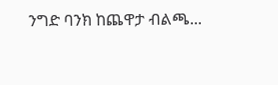ንግድ ባንክ ከጨዋታ ብልጫ...